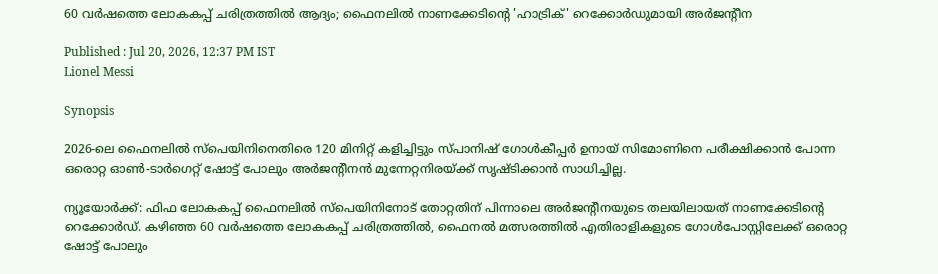60 വർഷത്തെ ലോകകപ്പ് ചരിത്രത്തിൽ ആദ്യം; ഫൈനലില്‍ നാണക്കേടിന്‍റെ 'ഹാട്രിക്' റെക്കോർഡുമായി അർജന്‍റീന

Published : Jul 20, 2026, 12:37 PM IST
Lionel Messi

Synopsis

2026-ലെ ഫൈനലിൽ സ്പെയിനിനെതിരെ 120 മിനിറ്റ് കളിച്ചിട്ടും സ്പാനിഷ് ഗോൾകീപ്പർ ഉനായ് സിമോണിനെ പരീക്ഷിക്കാൻ പോന്ന ഒരൊറ്റ ഓൺ-ടാർഗെറ്റ് ഷോട്ട് പോലും അർജന്‍റീനൻ മുന്നേറ്റനിരയ്ക്ക് സൃഷ്ടിക്കാൻ സാധിച്ചില്ല.

ന്യൂയോർക്ക്: ഫിഫ ലോകകപ്പ് ഫൈനലിൽ സ്പെയിനിനോട് തോറ്റതിന് പിന്നാലെ അർജന്‍റീനയുടെ തലയിലായത് നാണക്കേടിന്‍റെ റെക്കോര്‍ഡ്. കഴിഞ്ഞ 60 വർഷത്തെ ലോകകപ്പ് ചരിത്രത്തിൽ, ഫൈനൽ മത്സരത്തിൽ എതിരാളികളുടെ ഗോൾപോസ്റ്റിലേക്ക് ഒരൊറ്റ ഷോട്ട് പോലും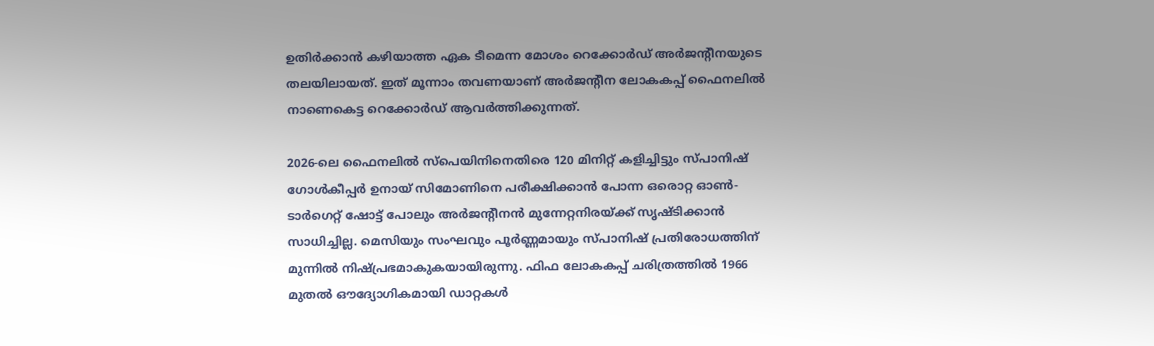ഉതിർക്കാൻ കഴിയാത്ത ഏക ടീമെന്ന മോശം റെക്കോർഡ് അർജന്‍റീനയുടെ തലയിലായത്. ഇത് മൂന്നാം തവണയാണ് അർജന്‍റീന ലോകകപ്പ് ഫൈനലിൽ നാണെകെട്ട റെക്കോര്‍ഡ് ആവർത്തിക്കുന്നത്.

2026-ലെ ഫൈനലിൽ സ്പെയിനിനെതിരെ 120 മിനിറ്റ് കളിച്ചിട്ടും സ്പാനിഷ് ഗോൾകീപ്പർ ഉനായ് സിമോണിനെ പരീക്ഷിക്കാൻ പോന്ന ഒരൊറ്റ ഓൺ-ടാർഗെറ്റ് ഷോട്ട് പോലും അർജന്‍റീനൻ മുന്നേറ്റനിരയ്ക്ക് സൃഷ്ടിക്കാൻ സാധിച്ചില്ല. മെസിയും സംഘവും പൂർണ്ണമായും സ്പാനിഷ് പ്രതിരോധത്തിന് മുന്നിൽ നിഷ്പ്രഭമാകുകയായിരുന്നു. ഫിഫ ലോകകപ്പ് ചരിത്രത്തിൽ 1966 മുതൽ ഔദ്യോഗികമായി ഡാറ്റകൾ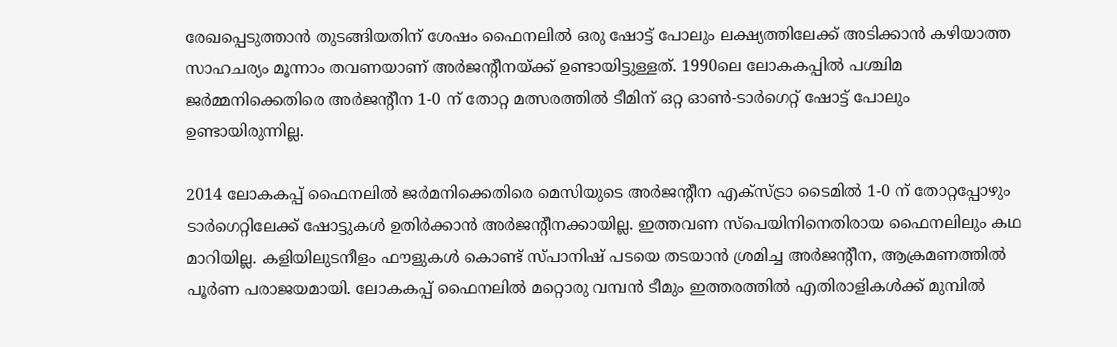രേഖപ്പെടുത്താൻ തുടങ്ങിയതിന് ശേഷം ഫൈനലിൽ ഒരു ഷോട്ട് പോലും ലക്ഷ്യത്തിലേക്ക് അടിക്കാൻ കഴിയാത്ത സാഹചര്യം മൂന്നാം തവണയാണ് അർജന്‍റീനയ്ക്ക് ഉണ്ടായിട്ടുള്ളത്. 1990ലെ ലോകകപ്പില്‍ പശ്ചിമ ജർമ്മനിക്കെതിരെ അർജന്‍റീന 1-0 ന് തോറ്റ മത്സരത്തിൽ ടീമിന് ഒറ്റ ഓൺ-ടാർഗെറ്റ് ഷോട്ട് പോലും ഉണ്ടായിരുന്നില്ല.

2014 ലോകകപ്പ് ഫൈനലില്‍ ജർമനിക്കെതിരെ മെസിയുടെ അർജന്റീന എക്സ്ട്രാ ടൈമിൽ 1-0 ന് തോറ്റപ്പോഴും ടാർഗെറ്റിലേക്ക് ഷോട്ടുകൾ ഉതിർക്കാൻ അര്‍ജന്‍റീനക്കായില്ല. ഇത്തവണ സ്പെയിനിനെതിരായ ഫൈനലിലും കഥ മാറിയില്ല. കളിയിലുടനീളം ഫൗളുകൾ കൊണ്ട് സ്പാനിഷ് പടയെ തടയാൻ ശ്രമിച്ച അർജന്‍റീന, ആക്രമണത്തിൽ പൂർണ പരാജയമായി. ലോകകപ്പ് ഫൈനലിൽ മറ്റൊരു വമ്പൻ ടീമും ഇത്തരത്തില്‍ എതിരാളികള്‍ക്ക് മുമ്പില്‍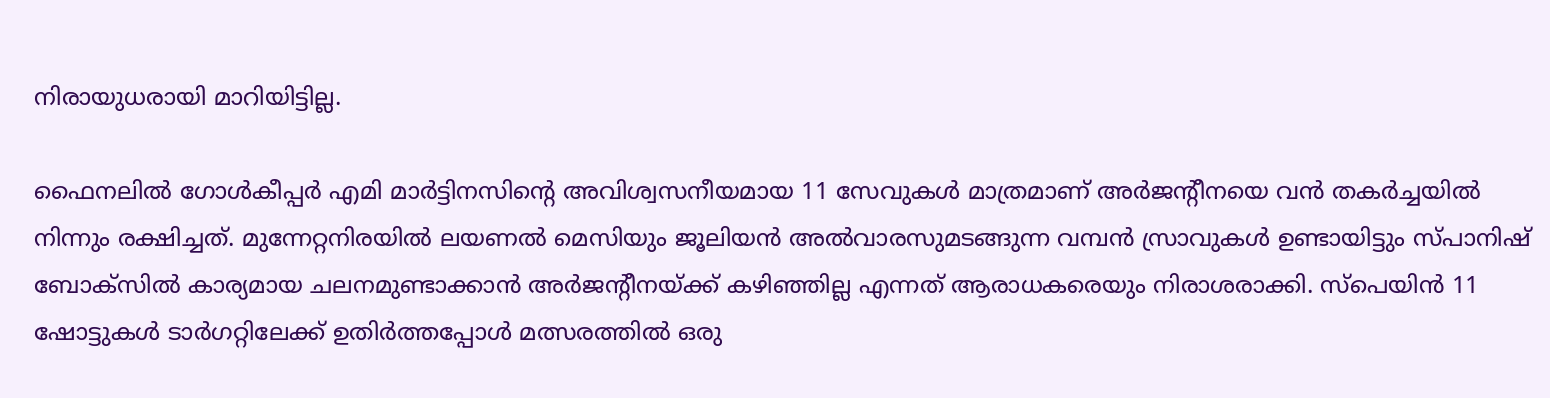നിരായുധരായി മാറിയിട്ടില്ല.

ഫൈനലിൽ ഗോൾകീപ്പർ എമി മാർട്ടിനസിന്‍റെ അവിശ്വസനീയമായ 11 സേവുകൾ മാത്രമാണ് അർജന്‍റീനയെ വൻ തകർച്ചയിൽ നിന്നും രക്ഷിച്ചത്. മുന്നേറ്റനിരയിൽ ലയണൽ മെസിയും ജൂലിയൻ അൽവാരസുമടങ്ങുന്ന വമ്പൻ സ്രാവുകൾ ഉണ്ടായിട്ടും സ്പാനിഷ് ബോക്സിൽ കാര്യമായ ചലനമുണ്ടാക്കാൻ അർജന്‍റീനയ്ക്ക് കഴിഞ്ഞില്ല എന്നത് ആരാധകരെയും നിരാശരാക്കി. സ്പെയിൻ 11 ഷോട്ടുകള്‍ ടാര്‍ഗറ്റിലേക്ക് ഉതിര്‍ത്തപ്പോള്‍ മത്സരത്തില്‍ ഒരു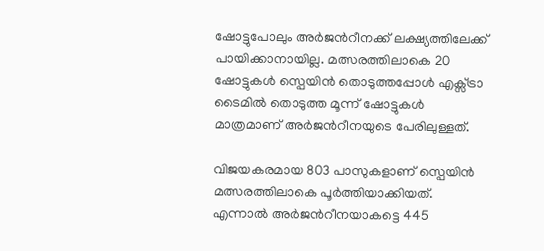ഷോട്ടുപോലും അര്‍ജന്‍റീനക്ക് ലക്ഷ്യത്തിലേക്ക് പായിക്കാനായില്ല. മത്സരത്തിലാകെ 20 ഷോട്ടുകള്‍ സ്പെയിന്‍ തൊടുത്തപ്പോള്‍ എക്സ്ട്രാ ടൈമില്‍ തൊടുത്ത മൂന്ന് ഷോട്ടുകള്‍ മാത്രമാണ് അര്‍ജന്‍റീനയുടെ പേരിലുള്ളത്.

വിജയകരമായ 803 പാസുകളാണ് സ്പെയിന്‍ മത്സരത്തിലാകെ പൂര്‍ത്തിയാക്കിയത്. എന്നാല്‍ അര്‍ജന്‍റീനയാകട്ടെ 445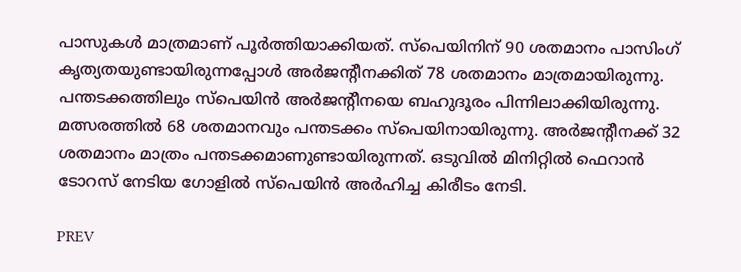പാസുകള്‍ മാത്രമാണ് പൂര്‍ത്തിയാക്കിയത്. സ്പെയിനിന് 90 ശതമാനം പാസിംഗ് കൃത്യതയുണ്ടായിരുന്നപ്പോള്‍ അര്‍ജന്‍റീനക്കിത് 78 ശതമാനം മാത്രമായിരുന്നു. പന്തടക്കത്തിലും സ്പെയിന്‍ അര്‍ജന്‍റീനയെ ബഹുദൂരം പിന്നിലാക്കിയിരുന്നു. മത്സരത്തില്‍ 68 ശതമാനവും പന്തടക്കം സ്പെയിനായിരുന്നു. അര്‍ജന്‍റീനക്ക് 32 ശതമാനം മാത്രം പന്തടക്കമാണുണ്ടായിരുന്നത്. ഒടുവിൽ മിനിറ്റിൽ ഫെറാൻ ടോറസ് നേടിയ ഗോളിൽ സ്പെയിൻ അർഹിച്ച കിരീടം നേടി.

PREV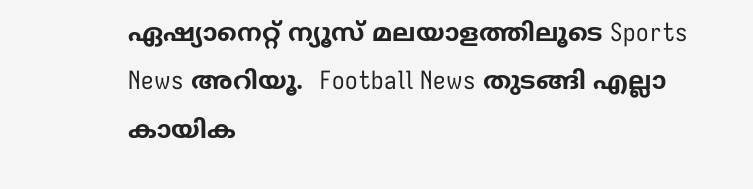ഏഷ്യാനെറ്റ് ന്യൂസ് മലയാളത്തിലൂടെ Sports News അറിയൂ.  Football News തുടങ്ങി എല്ലാ കായിക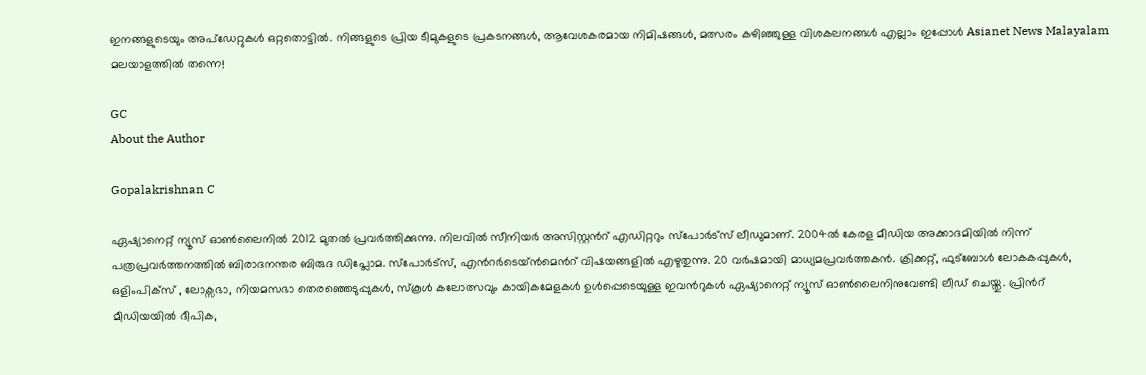ഇനങ്ങളുടെയും അപ്‌ഡേറ്റുകൾ ഒറ്റതൊട്ടിൽ. നിങ്ങളുടെ പ്രിയ ടീമുകളുടെ പ്രകടനങ്ങൾ, ആവേശകരമായ നിമിഷങ്ങൾ, മത്സരം കഴിഞ്ഞുള്ള വിശകലനങ്ങൾ എല്ലാം ഇപ്പോൾ Asianet News Malayalam മലയാളത്തിൽ തന്നെ!

GC
About the Author

Gopalakrishnan C

ഏഷ്യാനെറ്റ് ന്യൂസ് ഓണ്‍ലൈനില്‍ 2012 മുതല്‍ പ്രവര്‍ത്തിക്കുന്നു. നിലവില്‍ സീനിയര്‍ അസിസ്റ്റന്‍റ് എഡിറ്ററും സ്പോർട്സ് ലീഡുമാണ്. 2004ൽ കേരള മീഡിയ അക്കാദമിയില്‍ നിന്ന് പത്രപ്രവര്‍ത്തനത്തില്‍ ബിരാദനന്തര ബിരുദ ഡിപ്ലോമ. സ്പോര്‍ട്സ്, എന്‍റര്‍ടെയ്ൻമെന്‍റ് വിഷയങ്ങളില്‍ എഴുതുന്നു. 20 വര്‍ഷമായി മാധ്യമപ്രവര്‍ത്തകൻ. ക്രിക്കറ്റ്, ഫുട്ബോള്‍ ലോകകപ്പുകൾ, ഒളിംപിക്സ് , ലോക്സഭാ, നിയമസഭാ തെരഞ്ഞെടുപ്പുകള്‍, സ്കൂള്‍ കലോത്സവും കായികമേളകള്‍ ഉള്‍പ്പെടെയുള്ള ഇവന്‍റുകള്‍ ഏഷ്യാനെറ്റ് ന്യൂസ് ഓണ്‍ലൈനിനുവേണ്ടി ലീഡ് ചെയ്തു. പ്രിന്‍റ് മീഡിയയില്‍ ദീപിക,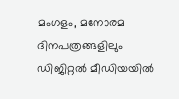മംഗളം, മനോരമ ദിനപത്രങ്ങളിലും ഡിജിറ്റൽ മീഡിയയില്‍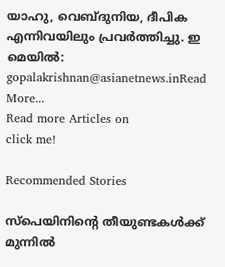യാഹു, വെബ്ദുനിയ, ദീപിക എന്നിവയിലും പ്രവര്‍ത്തിച്ചു. ഇ മെയില്‍: gopalakrishnan@asianetnews.inRead More...
Read more Articles on
click me!

Recommended Stories

സ്പെയിനിന്‍റെ തീയുണ്ടകൾക്ക് മുന്നിൽ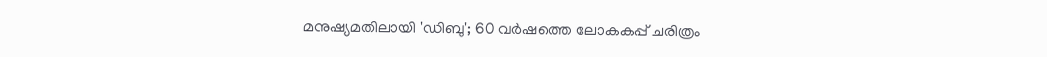മനുഷ്യമതിലായി 'ഡിബു'; 60 വർഷത്തെ ലോകകപ്പ് ചരിത്രം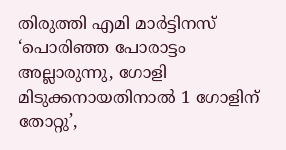തിരുത്തി എമി മാർട്ടിനസ്
‘പൊരിഞ്ഞ പോരാട്ടം അല്ലാരുന്നു, ഗോളി മിടുക്കനായതിനാൽ 1 ഗോളിന് തോറ്റു’,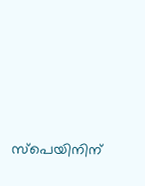സ്പെയിനിന്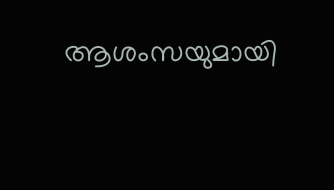ആശംസയുമായി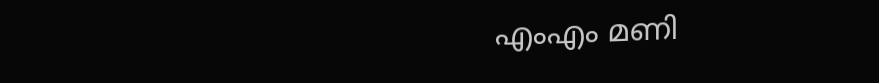എംഎം മണി